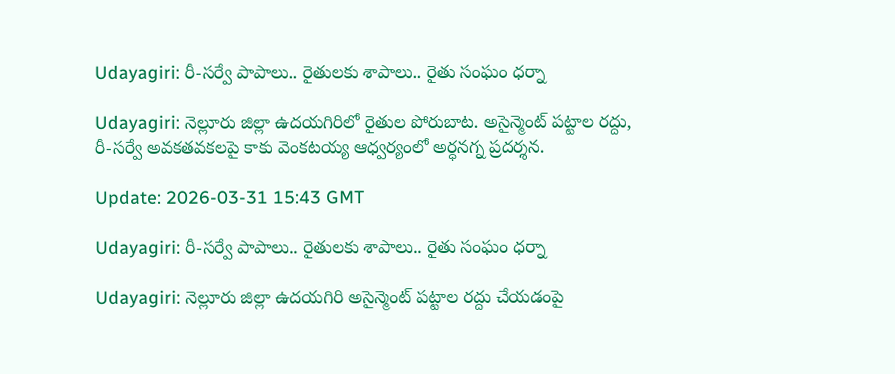Udayagiri: రీ-సర్వే పాపాలు.. రైతులకు శాపాలు.. రైతు సంఘం ధర్నా

Udayagiri: నెల్లూరు జిల్లా ఉదయగిరిలో రైతుల పోరుబాట. అసైన్మెంట్ పట్టాల రద్దు, రీ-సర్వే అవకతవకలపై కాకు వెంకటయ్య ఆధ్వర్యంలో అర్ధనగ్న ప్రదర్శన.

Update: 2026-03-31 15:43 GMT

Udayagiri: రీ-సర్వే పాపాలు.. రైతులకు శాపాలు.. రైతు సంఘం ధర్నా

Udayagiri: నెల్లూరు జిల్లా ఉదయగిరి అసైన్మెంట్ పట్టాల రద్దు చేయడంపై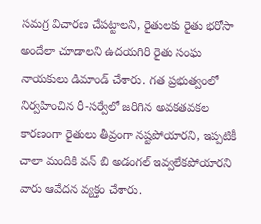సమగ్ర విచారణ చేపట్టాలని, రైతులకు రైతు భరోసా అందేలా చూడాలని ఉదయగిరి రైతు సంఘ నాయకులు డిమాండ్ చేశారు. గత ప్రభుత్వంలో నిర్వహించిన రీ-సర్వేలో జరిగిన అవకతవకల కారణంగా రైతులు తీవ్రంగా నష్టపోయారని, ఇప్పటికీ చాలా మందికి వన్ బి అడంగల్ ఇవ్వలేకపోయారని వారు ఆవేదన వ్యక్తం చేశారు.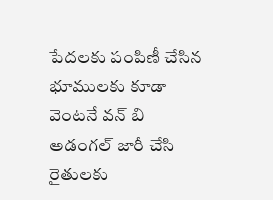పేదలకు పంపిణీ చేసిన భూములకు కూడా వెంటనే వన్ బి అడంగల్ జారీ చేసి రైతులకు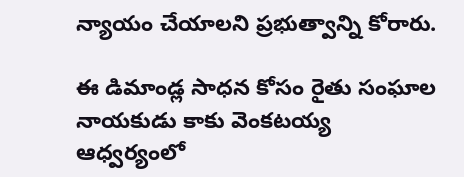న్యాయం చేయాలని ప్రభుత్వాన్ని కోరారు.

ఈ డిమాండ్ల సాధన కోసం రైతు సంఘాల నాయకుడు కాకు వెంకటయ్య ఆధ్వర్యంలో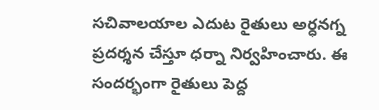సచివాలయాల ఎదుట రైతులు అర్ధనగ్న ప్రదర్శన చేస్తూ ధర్నా నిర్వహించారు. ఈ సందర్భంగా రైతులు పెద్ద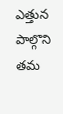ఎత్తున పాల్గొని తమ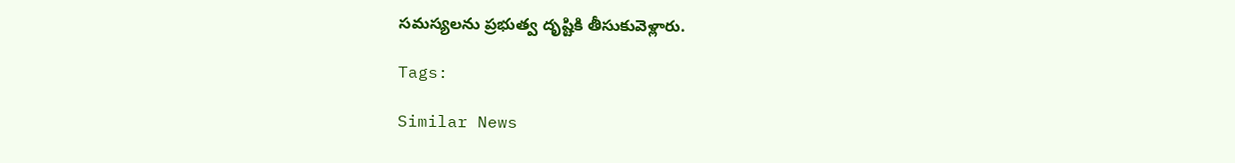సమస్యలను ప్రభుత్వ దృష్టికి తీసుకువెళ్లారు.

Tags:

Similar News